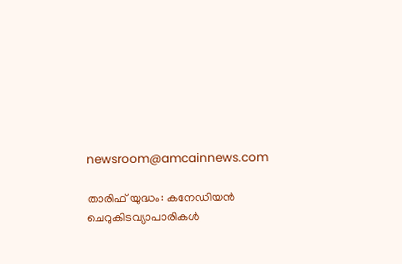newsroom@amcainnews.com

താരിഫ് യുദ്ധം: കനേഡിയൻ ചെറുകിടവ്യാപാരികൾ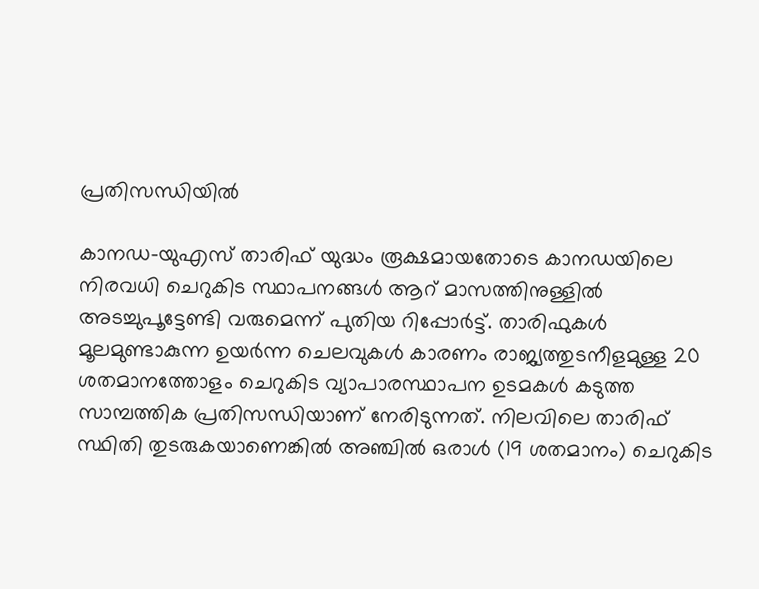പ്രതിസന്ധിയിൽ

കാനഡ-യുഎസ് താരിഫ് യുദ്ധം രൂക്ഷമായതോടെ കാനഡയിലെ നിരവധി ചെറുകിട സ്ഥാപനങ്ങൾ ആറ് മാസത്തിനുള്ളിൽ അടച്ചുപൂട്ടേണ്ടി വരുമെന്ന് പുതിയ റിപ്പോർട്ട്. താരിഫുകൾ മൂലമുണ്ടാകുന്ന ഉയർന്ന ചെലവുകൾ കാരണം രാജ്യത്തുടനീളമുള്ള 20 ശതമാനത്തോളം ചെറുകിട വ്യാപാരസ്ഥാപന ഉടമകൾ കടുത്ത സാമ്പത്തിക പ്രതിസന്ധിയാണ് നേരിടുന്നത്. നിലവിലെ താരിഫ് സ്ഥിതി തുടരുകയാണെങ്കിൽ അഞ്ചിൽ ഒരാൾ (19 ശതമാനം) ചെറുകിട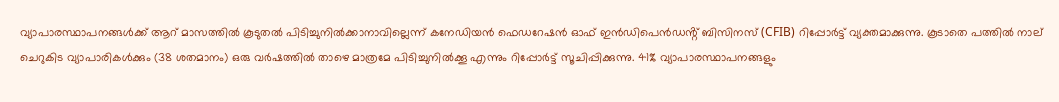വ്യാപാരസ്ഥാപനങ്ങൾക്ക് ആറ് മാസത്തിൽ കൂടുതൽ പിടിച്ചുനിൽക്കാനാവില്ലെന്ന് കനേഡിയൻ ഫെഡറേഷൻ ഓഫ് ഇൻഡിപെൻഡൻ്റ് ബിസിനസ് (CFIB) റിപ്പോർട്ട് വ്യക്തമാക്കുന്നു. കൂടാതെ പത്തിൽ നാല് ചെറുകിട വ്യാപാരികൾക്കും (38 ശതമാനം) ഒരു വർഷത്തിൽ താഴെ മാത്രമേ പിടിച്ചുനിൽക്കൂ എന്നും റിപ്പോർട്ട് സൂചിപ്പിക്കുന്നു. 41% വ്യാപാരസ്ഥാപനങ്ങളും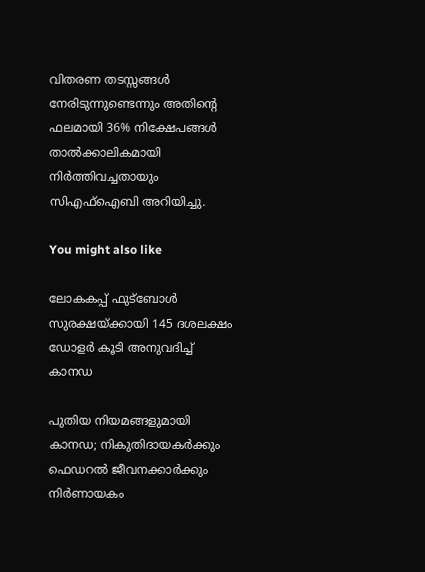വിതരണ തടസ്സങ്ങൾ നേരിടുന്നുണ്ടെന്നും അതിന്‍റെ ഫലമായി 36% നിക്ഷേപങ്ങൾ താൽക്കാലികമായി നിർത്തിവച്ചതായും സിഎഫ്ഐബി അറിയിച്ചു.

You might also like

ലോകകപ്പ് ഫുട്ബോൾ സുരക്ഷയ്ക്കായി 145 ദശലക്ഷം ഡോളർ കൂടി അനുവദിച്ച് കാനഡ

പുതിയ നിയമങ്ങളുമായി കാനഡ; നികുതിദായകർക്കും ഫെഡറൽ ജീവനക്കാർക്കും നിർണായകം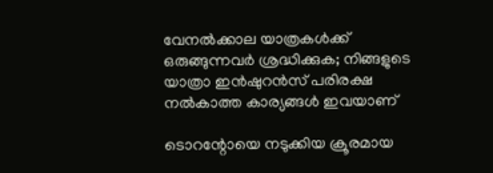വേനൽക്കാല യാത്രകൾക്ക് ഒരുങ്ങുന്നവർ ശ്രദ്ധിക്കുക; നിങ്ങളുടെ യാത്രാ ഇൻഷുറൻസ് പരിരക്ഷ നൽകാത്ത കാര്യങ്ങൾ ഇവയാണ്

ടൊറന്റോയെ നടുക്കിയ ക്രൂരമായ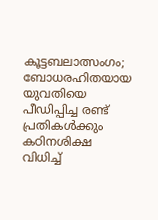കൂട്ടബലാത്സംഗം; ബോധരഹിതയായ യുവതിയെ പീഡിപ്പിച്ച രണ്ട് പ്രതികൾക്കും കഠിനശിക്ഷ വിധിച്ച്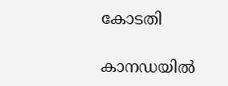കോടതി

കാനഡയിൽ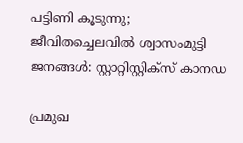പട്ടിണി കൂടുന്നു; ജീവിതച്ചെലവിൽ ശ്വാസംമുട്ടി ജനങ്ങൾ: സ്റ്റാറ്റിസ്റ്റിക്സ് കാനഡ

പ്രമുഖ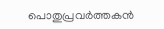പൊതുപ്രവര്‍ത്തകന്‍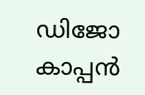ഡിജോ കാപ്പന്‍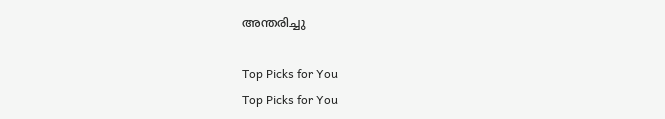അന്തരിച്ചു

Top Picks for You
Top Picks for You